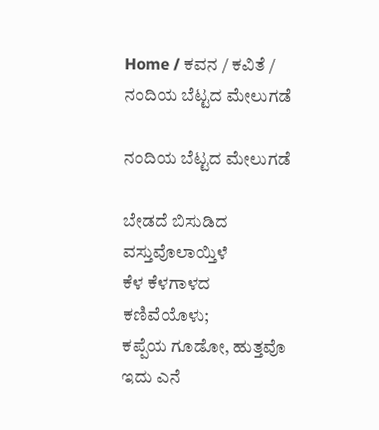Home / ಕವನ / ಕವಿತೆ / ನಂದಿಯ ಬೆಟ್ಟದ ಮೇಲುಗಡೆ

ನಂದಿಯ ಬೆಟ್ಟದ ಮೇಲುಗಡೆ

ಬೇಡದೆ ಬಿಸುಡಿದ ವಸ್ತುವೊಲಾಯ್ತಿಳೆ
ಕೆಳ ಕೆಳಗಾಳದ ಕಣಿವೆಯೊಳು;
ಕಪ್ಪೆಯ ಗೂಡೋ, ಹುತ್ತವೊ ಇದು ಎನೆ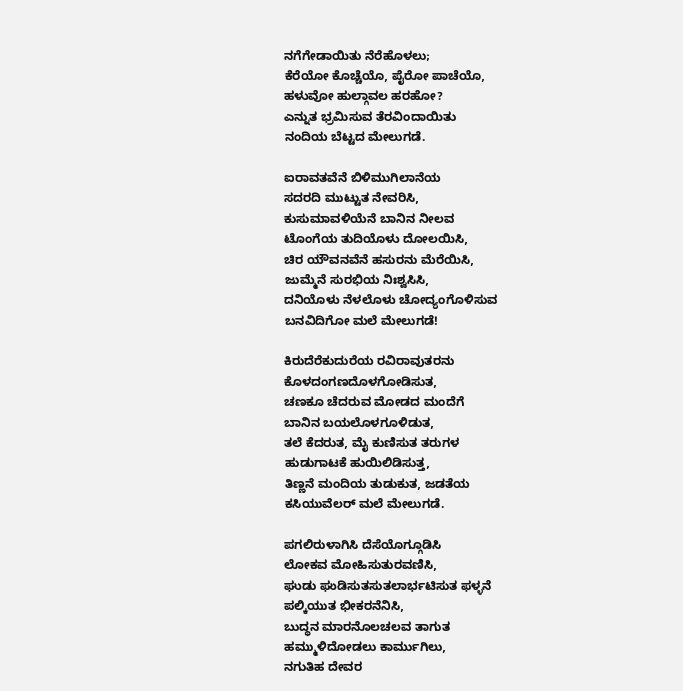ನಗೆಗೇಡಾಯಿತು ನೆರೆಹೊಳಲು;
ಕೆರೆಯೋ ಕೊಚ್ಚೆಯೊ, ಪೈರೋ ಪಾಚೆಯೊ,
ಹಳುವೋ ಹುಲ್ಗಾವಲ ಹರಹೋ?
ಎನ್ನುತ ಭ್ರಮಿಸುವ ತೆರವಿಂದಾಯಿತು
ನಂದಿಯ ಬೆಟ್ಟದ ಮೇಲುಗಡೆ.

ಐರಾವತವೆನೆ ಬಿಳಿಮುಗಿಲಾನೆಯ
ಸದರದಿ ಮುಟ್ಟುತ ನೇವರಿಸಿ,
ಕುಸುಮಾವಳಿಯೆನೆ ಬಾನಿನ ನೀಲವ
ಟೊಂಗೆಯ ತುದಿಯೊಳು ದೋಲಯಿಸಿ,
ಚಿರ ಯೌವನವೆನೆ ಹಸುರನು ಮೆರೆಯಿಸಿ,
ಜುಮ್ಮೆನೆ ಸುರಭಿಯ ನಿಃಶ್ವಸಿಸಿ,
ದನಿಯೊಳು ನೆಳಲೊಳು ಚೋದ್ಯಂಗೊಳಿಸುವ
ಬನವಿದಿಗೋ ಮಲೆ ಮೇಲುಗಡೆ!

ಕಿರುದೆರೆಕುದುರೆಯ ರವಿರಾವುತರನು
ಕೊಳದಂಗಣದೊಳಗೋಡಿಸುತ,
ಚಣಕೂ ಚೆದರುವ ಮೋಡದ ಮಂದೆಗೆ
ಬಾನಿನ ಬಯಲೊಳಗೂಳಿಡುತ,
ತಲೆ ಕೆದರುತ, ಮೈ ಕುಣಿಸುತ ತರುಗಳ
ಹುಡುಗಾಟಕೆ ಹುಯಿಲಿಡಿಸುತ್ತ,
ತಿಣ್ಣನೆ ಮಂದಿಯ ತುಡುಕುತ, ಜಡತೆಯ
ಕಸಿಯುವೆಲರ್ ಮಲೆ ಮೇಲುಗಡೆ.

ಪಗಲಿರುಳಾಗಿಸಿ ದೆಸೆಯೊಗ್ಗೂಡಿಸಿ
ಲೋಕವ ಮೋಹಿಸುತುರವಣಿಸಿ,
ಘುಡು ಘುಡಿಸುತಸುತಲಾರ್ಭಟಿಸುತ ಫಳ್ಳನೆ
ಪಲ್ಕಿಯುತ ಭೀಕರನೆನಿಸಿ,
ಬುದ್ಧನ ಮಾರನೊಲಚಲವ ತಾಗುತ
ಹಮ್ಮುಳಿದೋಡಲು ಕಾರ್ಮುಗಿಲು,
ನಗುತಿಹ ದೇವರ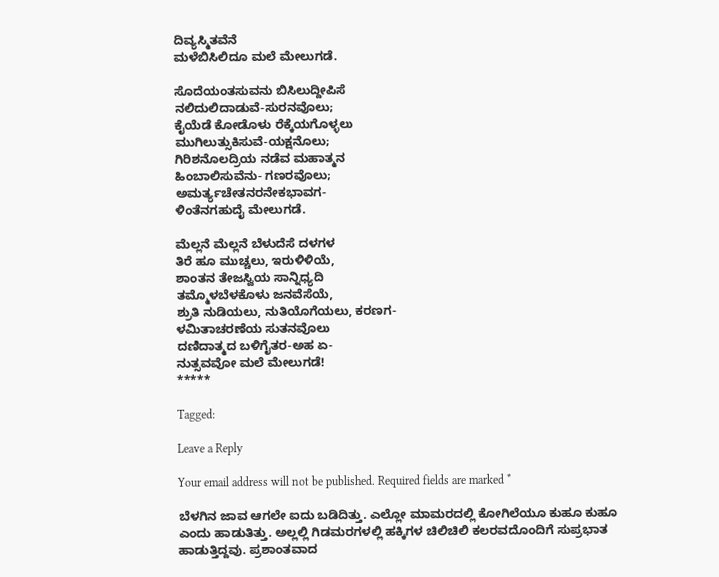ದಿವ್ಯಸ್ಮಿತವೆನೆ
ಮಳೆಬಿಸಿಲಿದೂ ಮಲೆ ಮೇಲುಗಡೆ.

ಸೊದೆಯಂತಸುವನು ಬಿಸಿಲುದ್ದೀಪಿಸೆ
ನಲಿದುಲಿದಾಡುವೆ-ಸುರನವೊಲು;
ಕೈಯೆಡೆ ಕೋಡೊಳು ರೆಕ್ಕೆಯಗೊಳ್ಳಲು
ಮುಗಿಲುತ್ಸುಕಿಸುವೆ-ಯಕ್ಷನೊಲು;
ಗಿರಿಶನೊಲದ್ರಿಯ ನಡೆವ ಮಹಾತ್ಮನ
ಹಿಂಬಾಲಿಸುವೆನು- ಗಣರವೊಲು;
ಅಮರ್ತ್ಯಚೇತನರನೇಕಭಾವಗ-
ಳಿಂತೆನಗಹುದೈ ಮೇಲುಗಡೆ.

ಮೆಲ್ಲನೆ ಮೆಲ್ಲನೆ ಬೆಳುದೆಸೆ ದಳಗಳ
ತಿರೆ ಹೂ ಮುಚ್ಚಲು, ಇರುಳಿಳಿಯೆ,
ಶಾಂತನ ತೇಜಸ್ವಿಯ ಸಾನ್ನಿಧ್ಯದಿ
ತಮ್ಮೊಳಬೆಳಕೊಳು ಜನವೆಸೆಯೆ,
ಶ್ರುತಿ ನುಡಿಯಲು, ನುತಿಯೊಗೆಯಲು, ಕರಣಗ-
ಳಮಿತಾಚರಣೆಯ ಸುತನವೊಲು
ದಣಿದಾತ್ಮದ ಬಳಿಗೈತರ-ಅಹ ಏ-
ನುತ್ಸವವೋ ಮಲೆ ಮೇಲುಗಡೆ!
*****

Tagged:

Leave a Reply

Your email address will not be published. Required fields are marked *

ಬೆಳಗಿನ ಜಾವ ಆಗಲೇ ಐದು ಬಡಿದಿತ್ತು. ಎಲ್ಲೋ ಮಾಮರದಲ್ಲಿ ಕೋಗಿಲೆಯೂ ಕುಹೂ ಕುಹೂ ಎಂದು ಹಾಡುತಿತ್ತು. ಅಲ್ಲಲ್ಲಿ ಗಿಡಮರಗಳಲ್ಲಿ ಹಕ್ಕಿಗಳ ಚಿಲಿಚಿಲಿ ಕಲರವದೊಂದಿಗೆ ಸುಪ್ರಭಾತ ಹಾಡುತ್ತಿದ್ದವು. ಪ್ರಶಾಂತವಾದ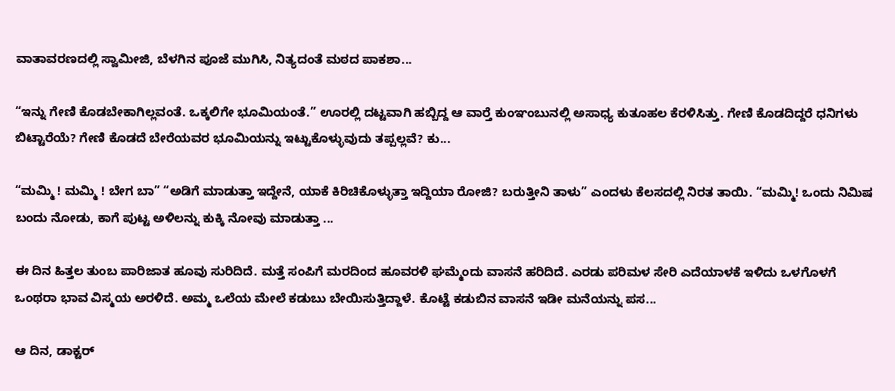ವಾತಾವರಣದಲ್ಲಿ ಸ್ವಾಮೀಜಿ, ಬೆಳಗಿನ ಪೂಜೆ ಮುಗಿಸಿ, ನಿತ್ಯದಂತೆ ಮಠದ ಪಾಕಶಾ...

“ಇನ್ನು ಗೇಣಿ ಕೊಡಬೇಕಾಗಿಲ್ಲವಂತೆ. ಒಕ್ಕಲಿಗೇ ಭೂಮಿಯಂತೆ.” ಊರಲ್ಲಿ ದಟ್ಟವಾಗಿ ಹಬ್ಬಿದ್ದ ಆ ವಾರ್‍ತೆ ಕುಂಞಂಬುನಲ್ಲಿ ಅಸಾಧ್ಯ ಕುತೂಹಲ ಕೆರಳಿಸಿತ್ತು. ಗೇಣಿ ಕೊಡದಿದ್ದರೆ ಧನಿಗಳು ಬಿಟ್ಟಾರೆಯೆ? ಗೇಣಿ ಕೊಡದೆ ಬೇರೆಯವರ ಭೂಮಿಯನ್ನು ಇಟ್ಟುಕೊಳ್ಳುವುದು ತಪ್ಪಲ್ಲವೆ? ಕು...

“ಮಮ್ಮಿ ! ಮಮ್ಮಿ ! ಬೇಗ ಬಾ” “ಅಡಿಗೆ ಮಾಡುತ್ತಾ ಇದ್ದೇನೆ, ಯಾಕೆ ಕಿರಿಚಿಕೊಳ್ಳುತ್ತಾ ಇದ್ದಿಯಾ ರೋಜಿ? ಬರುತ್ತೀನಿ ತಾಳು” ಎಂದಳು ಕೆಲಸದಲ್ಲಿ ನಿರತ ತಾಯಿ. “ಮಮ್ಮಿ! ಒಂದು ನಿಮಿಷ ಬಂದು ನೋಡು, ಕಾಗೆ ಪುಟ್ಟ ಅಳಿಲನ್ನು ಕುಕ್ಕಿ ನೋವು ಮಾಡುತ್ತಾ ...

ಈ ದಿನ ಹಿತ್ತಲ ತುಂಬ ಪಾರಿಜಾತ ಹೂವು ಸುರಿದಿದೆ. ಮತ್ತೆ ಸಂಪಿಗೆ ಮರದಿಂದ ಹೂವರಳಿ ಘಮ್ಮೆಂದು ವಾಸನೆ ಹರಿದಿದೆ. ಎರಡು ಪರಿಮಳ ಸೇರಿ ಎದೆಯಾಳಕೆ ಇಳಿದು ಒಳಗೊಳಗೆ ಒಂಥರಾ ಭಾವ ವಿಸ್ಮಯ ಅರಳಿದೆ. ಅಮ್ಮ ಒಲೆಯ ಮೇಲೆ ಕಡುಬು ಬೇಯಿಸುತ್ತಿದ್ದಾಳೆ. ಕೊಟ್ಟೆ ಕಡುಬಿನ ವಾಸನೆ ಇಡೀ ಮನೆಯನ್ನು ಪಸ...

ಆ ದಿನ, ಡಾಕ್ಟರ್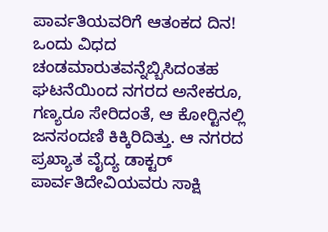ಪಾರ್ವತಿಯವರಿಗೆ ಆತಂಕದ ದಿನ! ಒಂದು ವಿಧದ ಚಂಡಮಾರುತವನ್ನೆಬ್ಬಿಸಿದಂತಹ ಘಟನೆಯಿಂದ ನಗರದ ಅನೇಕರೂ, ಗಣ್ಯರೂ ಸೇರಿದಂತೆ, ಆ ಕೋರ್‍ಟಿನಲ್ಲಿ ಜನಸಂದಣಿ ಕಿಕ್ಕಿರಿದಿತ್ತು. ಆ ನಗರದ ಪ್ರಖ್ಯಾತ ವೈದ್ಯ ಡಾಕ್ಟರ್ ಪಾರ್ವತಿದೇವಿಯವರು ಸಾಕ್ಷಿ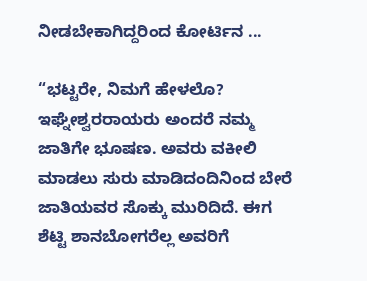ನೀಡಬೇಕಾಗಿದ್ದರಿಂದ ಕೋರ್ಟಿನ ...

“ಭಟ್ಟರೇ, ನಿಮಗೆ ಹೇಳಲೊ? ಇಘ್ನೇಶ್ವರರಾಯರು ಅಂದರೆ ನಮ್ಮ ಜಾತಿಗೇ ಭೂಷಣ. ಅವರು ವಕೀಲಿ ಮಾಡಲು ಸುರು ಮಾಡಿದಂದಿನಿಂದ ಬೇರೆ ಜಾತಿಯವರ ಸೊಕ್ಕು ಮುರಿದಿದೆ. ಈಗ ಶೆಟ್ಟಿ ಶಾನಬೋಗರೆಲ್ಲ ಅವರಿಗೆ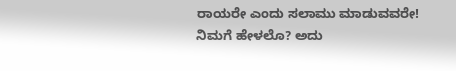ರಾಯರೇ ಎಂದು ಸಲಾಮು ಮಾಡುವವರೇ! ನಿಮಗೆ ಹೇಳಲೊ? ಅದು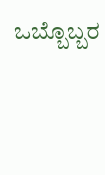ಒಬ್ಬೊಬ್ಬರ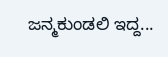ಜನ್ಮಕುಂಡಲಿ ಇದ್ದ...